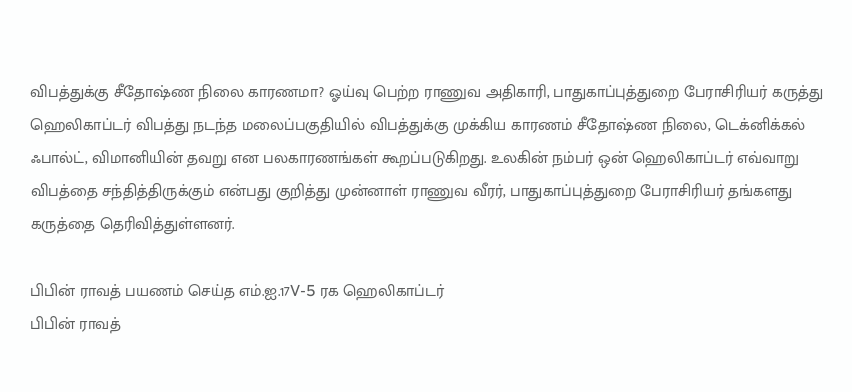விபத்துக்கு சீதோஷ்ண நிலை காரணமா? ஓய்வு பெற்ற ராணுவ அதிகாரி, பாதுகாப்புத்துறை பேராசிரியர் கருத்து
ஹெலிகாப்டர் விபத்து நடந்த மலைப்பகுதியில் விபத்துக்கு முக்கிய காரணம் சீதோஷ்ண நிலை, டெக்னிக்கல் ஃபால்ட், விமானியின் தவறு என பலகாரணங்கள் கூறப்படுகிறது. உலகின் நம்பர் ஒன் ஹெலிகாப்டர் எவ்வாறு விபத்தை சந்தித்திருக்கும் என்பது குறித்து முன்னாள் ராணுவ வீரர், பாதுகாப்புத்துறை பேராசிரியர் தங்களது கருத்தை தெரிவித்துள்ளனர்.

பிபின் ராவத் பயணம் செய்த எம்.ஐ.17V-5 ரக ஹெலிகாப்டர்
பிபின் ராவத்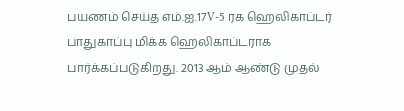பயணம் செய்த எம்.ஐ.17V-5 ரக ஹெலிகாப்டர் பாதுகாப்பு மிக்க ஹெலிகாப்டராக பார்க்கப்படுகிறது. 2013 ஆம் ஆண்டு முதல்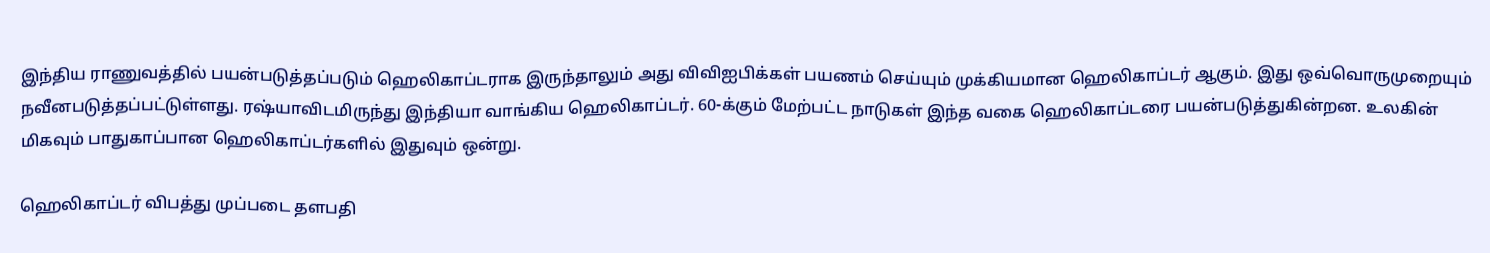இந்திய ராணுவத்தில் பயன்படுத்தப்படும் ஹெலிகாப்டராக இருந்தாலும் அது விவிஐபிக்கள் பயணம் செய்யும் முக்கியமான ஹெலிகாப்டர் ஆகும். இது ஒவ்வொருமுறையும் நவீனபடுத்தப்பட்டுள்ளது. ரஷ்யாவிடமிருந்து இந்தியா வாங்கிய ஹெலிகாப்டர். 60-க்கும் மேற்பட்ட நாடுகள் இந்த வகை ஹெலிகாப்டரை பயன்படுத்துகின்றன. உலகின் மிகவும் பாதுகாப்பான ஹெலிகாப்டர்களில் இதுவும் ஒன்று.

ஹெலிகாப்டர் விபத்து முப்படை தளபதி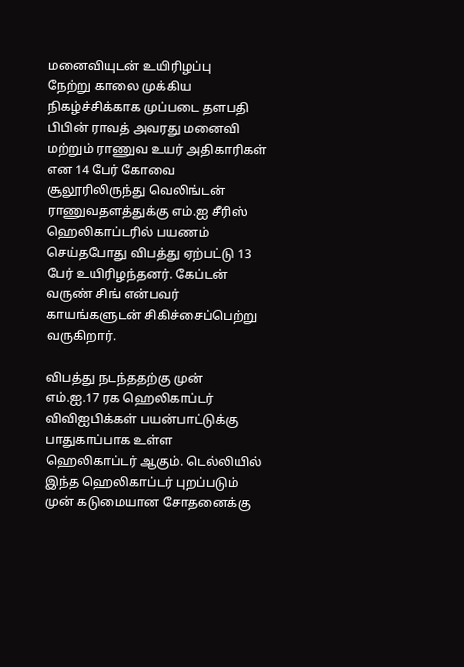மனைவியுடன் உயிரிழப்பு
நேற்று காலை முக்கிய நிகழ்ச்சிக்காக முப்படை தளபதி பிபின் ராவத் அவரது மனைவி மற்றும் ராணுவ உயர் அதிகாரிகள் என 14 பேர் கோவை சூலூரிலிருந்து வெலிங்டன் ராணுவதளத்துக்கு எம்.ஐ சீரிஸ் ஹெலிகாப்டரில் பயணம் செய்தபோது விபத்து ஏற்பட்டு 13 பேர் உயிரிழந்தனர். கேப்டன் வருண் சிங் என்பவர் காயங்களுடன் சிகிச்சைப்பெற்று வருகிறார்.

விபத்து நடந்ததற்கு முன்
எம்.ஐ.17 ரக ஹெலிகாப்டர் விவிஐபிக்கள் பயன்பாட்டுக்கு பாதுகாப்பாக உள்ள ஹெலிகாப்டர் ஆகும். டெல்லியில் இந்த ஹெலிகாப்டர் புறப்படும் முன் கடுமையான சோதனைக்கு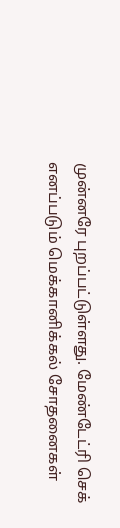முன்னரே புறப்பட்டுள்ளது. மேண்டேட்ரி செக் எனப்படும் மெக்கானிக்கல் சோதனைகள்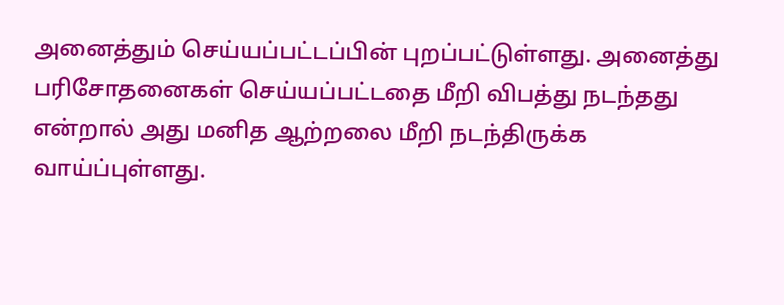அனைத்தும் செய்யப்பட்டப்பின் புறப்பட்டுள்ளது. அனைத்து பரிசோதனைகள் செய்யப்பட்டதை மீறி விபத்து நடந்தது என்றால் அது மனித ஆற்றலை மீறி நடந்திருக்க வாய்ப்புள்ளது.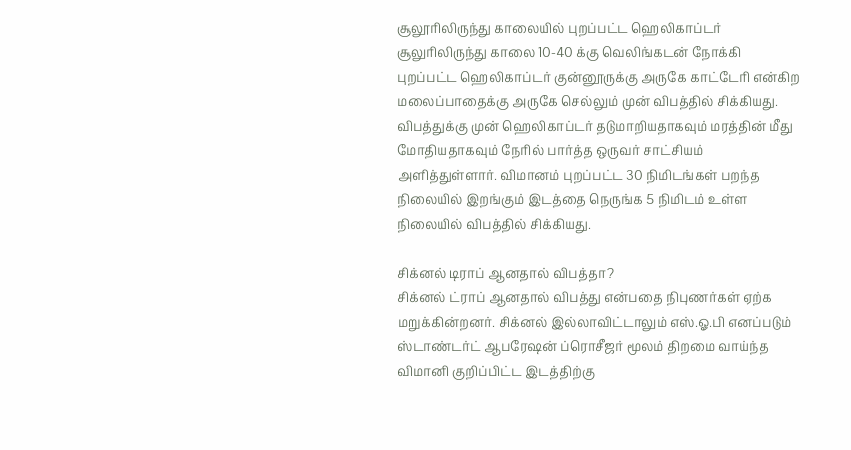சூலூரிலிருந்து காலையில் புறப்பட்ட ஹெலிகாப்டர்
சூலுரிலிருந்து காலை 10-40 க்கு வெலிங்கடன் நோக்கி புறப்பட்ட ஹெலிகாப்டர் குன்னூருக்கு அருகே காட்டேரி என்கிற மலைப்பாதைக்கு அருகே செல்லும் முன் விபத்தில் சிக்கியது. விபத்துக்கு முன் ஹெலிகாப்டர் தடுமாறியதாகவும் மரத்தின் மீது மோதியதாகவும் நேரில் பார்த்த ஒருவர் சாட்சியம் அளித்துள்ளார். விமானம் புறப்பட்ட 30 நிமிடங்கள் பறந்த நிலையில் இறங்கும் இடத்தை நெருங்க 5 நிமிடம் உள்ள நிலையில் விபத்தில் சிக்கியது.

சிக்னல் டிராப் ஆனதால் விபத்தா?
சிக்னல் ட்ராப் ஆனதால் விபத்து என்பதை நிபுணர்கள் ஏற்க மறுக்கின்றனர். சிக்னல் இல்லாவிட்டாலும் எஸ்.ஓ.பி எனப்படும் ஸ்டாண்டர்ட் ஆபரேஷன் ப்ரொசீஜர் மூலம் திறமை வாய்ந்த விமானி குறிப்பிட்ட இடத்திற்கு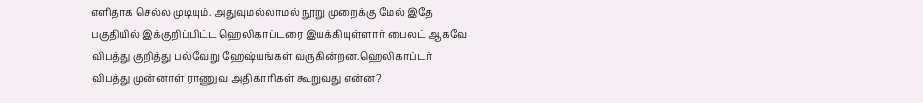எளிதாக செல்ல முடியும். அதுவுமல்லாமல் நூறு முறைக்கு மேல் இதே பகுதியில் இக்குறிப்பிட்ட ஹெலிகாப்டரை இயக்கியுள்ளார் பைலட் ஆகவே விபத்து குறித்து பல்வேறு ஹேஷ்யங்கள் வருகின்றன.ஹெலிகாப்டர் விபத்து முன்னாள் ராணுவ அதிகாரிகள் கூறுவது என்ன?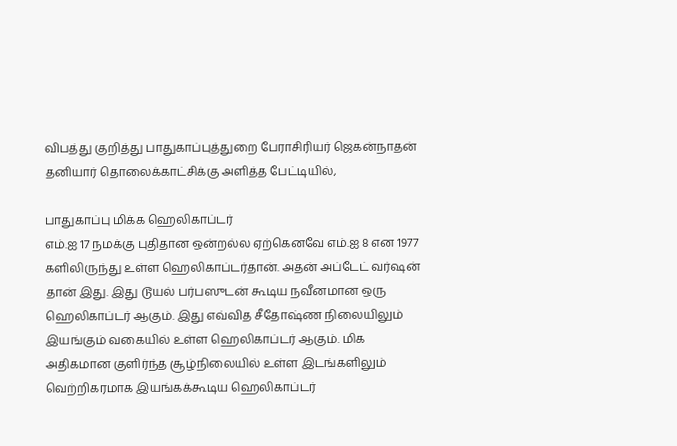விபத்து குறித்து பாதுகாப்புத்துறை பேராசிரியர் ஜெகன்நாதன் தனியார் தொலைக்காட்சிக்கு அளித்த பேட்டியில்,

பாதுகாப்பு மிக்க ஹெலிகாப்டர்
எம்.ஐ 17 நமக்கு புதிதான ஒன்றல்ல ஏற்கெனவே எம்.ஐ 8 என 1977 களிலிருந்து உள்ள ஹெலிகாப்டர்தான். அதன் அப்டேட் வர்ஷன் தான் இது. இது டூயல் பர்பஸுடன் கூடிய நவீனமான ஒரு ஹெலிகாப்டர் ஆகும். இது எவ்வித சீதோஷ்ண நிலையிலும் இயங்கும் வகையில் உள்ள ஹெலிகாப்டர் ஆகும். மிக அதிகமான குளிர்ந்த சூழ்நிலையில் உள்ள இடங்களிலும் வெற்றிகரமாக இயங்கக்கூடிய ஹெலிகாப்டர்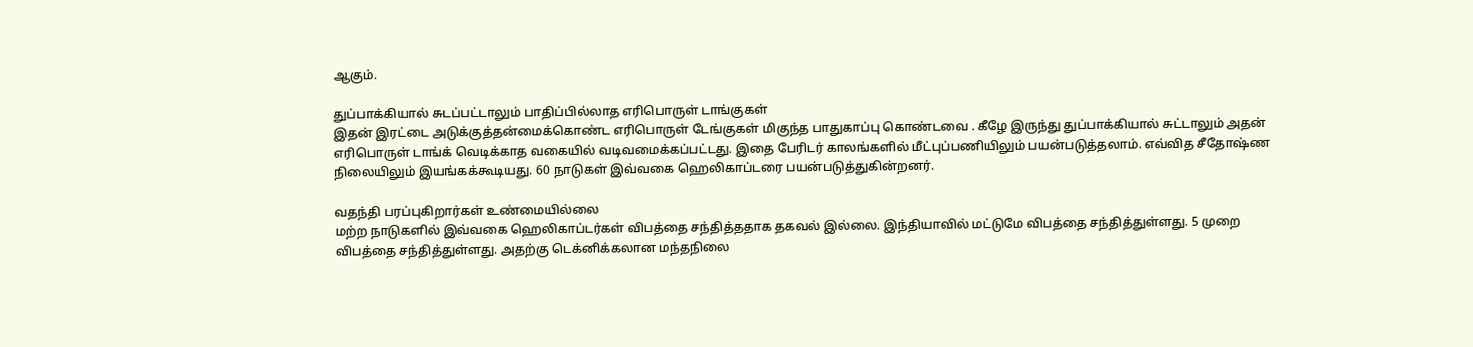ஆகும்.

துப்பாக்கியால் சுடப்பட்டாலும் பாதிப்பில்லாத எரிபொருள் டாங்குகள்
இதன் இரட்டை அடுக்குத்தன்மைக்கொண்ட எரிபொருள் டேங்குகள் மிகுந்த பாதுகாப்பு கொண்டவை . கீழே இருந்து துப்பாக்கியால் சுட்டாலும் அதன் எரிபொருள் டாங்க் வெடிக்காத வகையில் வடிவமைக்கப்பட்டது. இதை பேரிடர் காலங்களில் மீட்புப்பணியிலும் பயன்படுத்தலாம். எவ்வித சீதோஷ்ண நிலையிலும் இயங்கக்கூடியது. 60 நாடுகள் இவ்வகை ஹெலிகாப்டரை பயன்படுத்துகின்றனர்.

வதந்தி பரப்புகிறார்கள் உண்மையில்லை
மற்ற நாடுகளில் இவ்வகை ஹெலிகாப்டர்கள் விபத்தை சந்தித்ததாக தகவல் இல்லை. இந்தியாவில் மட்டுமே விபத்தை சந்தித்துள்ளது. 5 முறை விபத்தை சந்தித்துள்ளது. அதற்கு டெக்னிக்கலான மந்தநிலை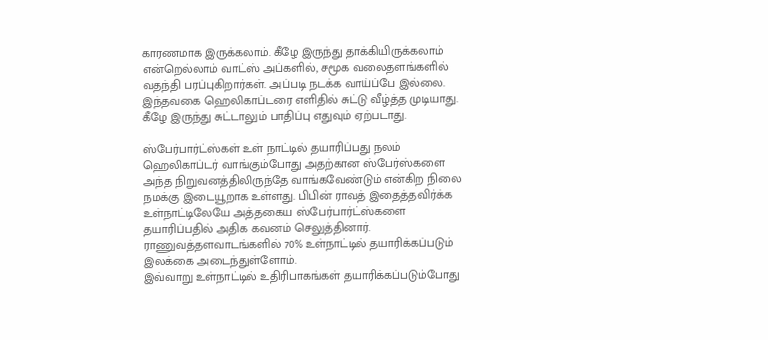காரணமாக இருக்கலாம். கீழே இருந்து தாக்கியிருக்கலாம் என்றெல்லாம் வாட்ஸ் அப்களில், சமூக வலைதளங்களில் வதந்தி பரப்புகிறார்கள். அப்படி நடக்க வாய்ப்பே இல்லை. இந்தவகை ஹெலிகாப்டரை எளிதில் சுட்டு வீழ்த்த முடியாது. கீழே இருந்து சுட்டாலும் பாதிப்பு எதுவும் ஏற்படாது.

ஸ்பேர்பார்ட்ஸ்கள் உள் நாட்டில் தயாரிப்பது நலம்
ஹெலிகாப்டர் வாங்கும்போது அதற்கான ஸ்பேர்ஸ்களை அந்த நிறுவனத்திலிருந்தே வாங்கவேண்டும் என்கிற நிலை நமக்கு இடையூறாக உள்ளது. பிபின் ராவத் இதைத்தவிர்க்க உள்நாட்டிலேயே அத்தகைய ஸ்பேர்பார்ட்ஸ்களை தயாரிப்பதில் அதிக கவனம் செலுத்தினார். ராணுவத்தளவாடங்களில் 70% உள்நாட்டில் தயாரிக்கப்படும் இலக்கை அடைந்துள்ளோம்.
இவ்வாறு உள்நாட்டில் உதிரிபாகங்கள் தயாரிக்கப்படும்போது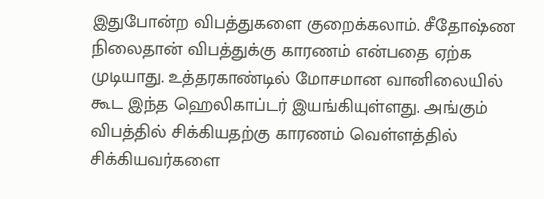இதுபோன்ற விபத்துகளை குறைக்கலாம். சீதோஷ்ண நிலைதான் விபத்துக்கு காரணம் என்பதை ஏற்க முடியாது. உத்தரகாண்டில் மோசமான வானிலையில் கூட இந்த ஹெலிகாப்டர் இயங்கியுள்ளது. அங்கும் விபத்தில் சிக்கியதற்கு காரணம் வெள்ளத்தில் சிக்கியவர்களை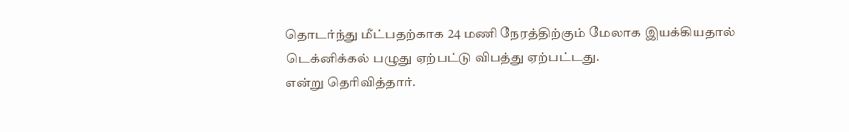தொடர்ந்து மீட்பதற்காக 24 மணி நேரத்திற்கும் மேலாக இயக்கியதால் டெக்னிக்கல் பழுது ஏற்பட்டு விபத்து ஏற்பட்டது.
என்று தெரிவித்தார்.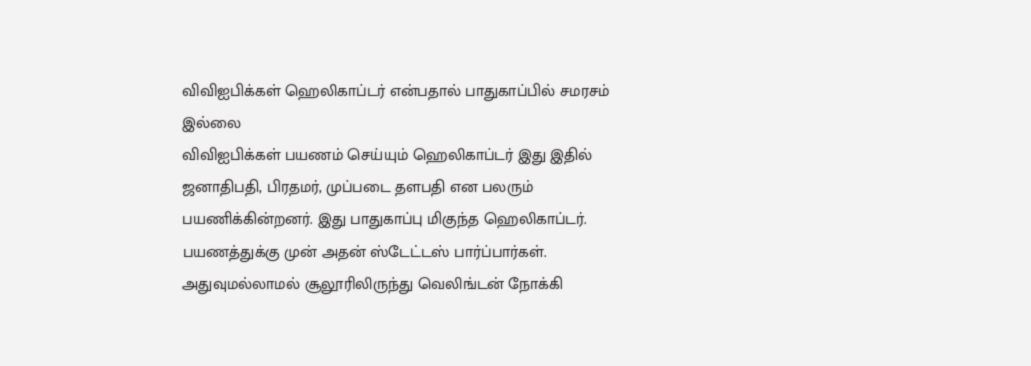விவிஐபிக்கள் ஹெலிகாப்டர் என்பதால் பாதுகாப்பில் சமரசம் இல்லை
விவிஐபிக்கள் பயணம் செய்யும் ஹெலிகாப்டர் இது இதில் ஜனாதிபதி, பிரதமர், முப்படை தளபதி என பலரும் பயணிக்கின்றனர். இது பாதுகாப்பு மிகுந்த ஹெலிகாப்டர். பயணத்துக்கு முன் அதன் ஸ்டேட்டஸ் பார்ப்பார்கள். அதுவுமல்லாமல் சூலூரிலிருந்து வெலிங்டன் நோக்கி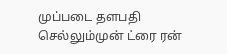முப்படை தளபதி செல்லும்முன் ட்ரை ரன்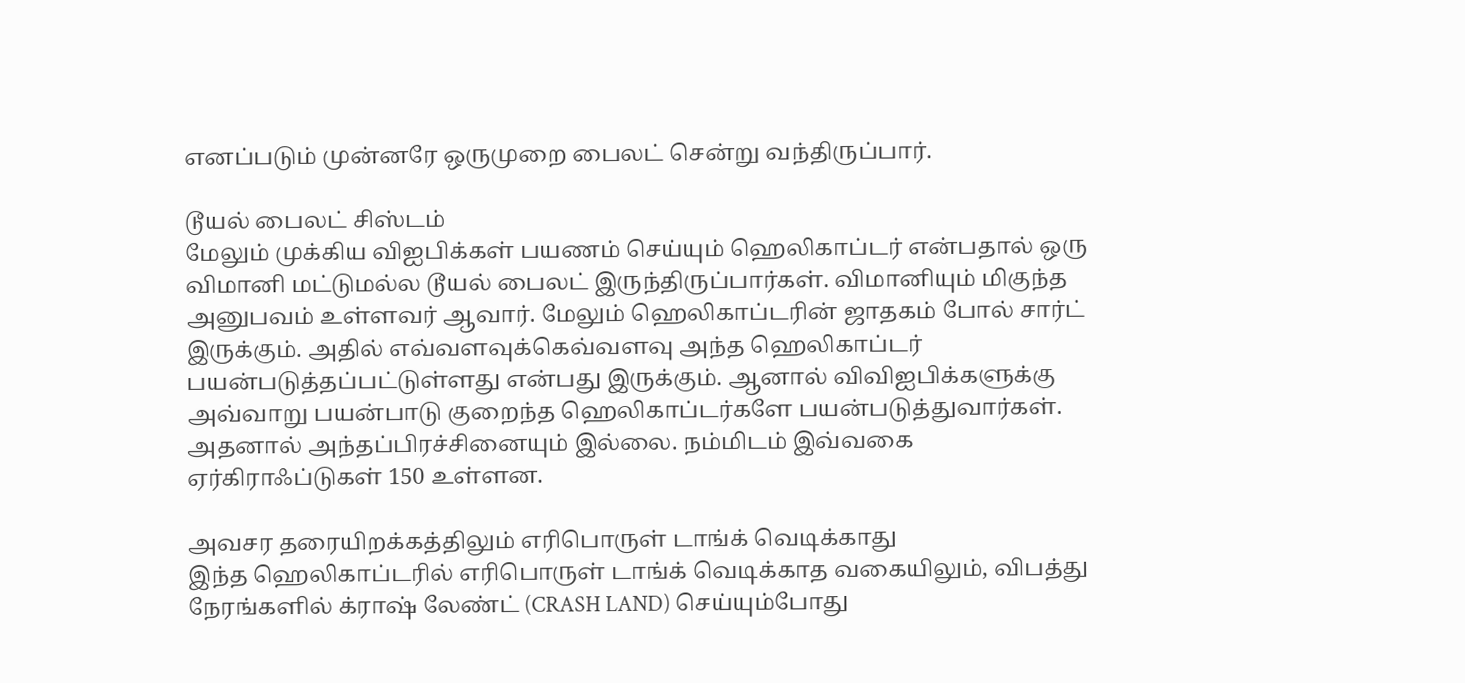எனப்படும் முன்னரே ஒருமுறை பைலட் சென்று வந்திருப்பார்.

டூயல் பைலட் சிஸ்டம்
மேலும் முக்கிய விஐபிக்கள் பயணம் செய்யும் ஹெலிகாப்டர் என்பதால் ஒரு விமானி மட்டுமல்ல டூயல் பைலட் இருந்திருப்பார்கள். விமானியும் மிகுந்த அனுபவம் உள்ளவர் ஆவார். மேலும் ஹெலிகாப்டரின் ஜாதகம் போல் சார்ட் இருக்கும். அதில் எவ்வளவுக்கெவ்வளவு அந்த ஹெலிகாப்டர் பயன்படுத்தப்பட்டுள்ளது என்பது இருக்கும். ஆனால் விவிஐபிக்களுக்கு அவ்வாறு பயன்பாடு குறைந்த ஹெலிகாப்டர்களே பயன்படுத்துவார்கள். அதனால் அந்தப்பிரச்சினையும் இல்லை. நம்மிடம் இவ்வகை ஏர்கிராஃப்டுகள் 150 உள்ளன.

அவசர தரையிறக்கத்திலும் எரிபொருள் டாங்க் வெடிக்காது
இந்த ஹெலிகாப்டரில் எரிபொருள் டாங்க் வெடிக்காத வகையிலும், விபத்து நேரங்களில் க்ராஷ் லேண்ட் (CRASH LAND) செய்யும்போது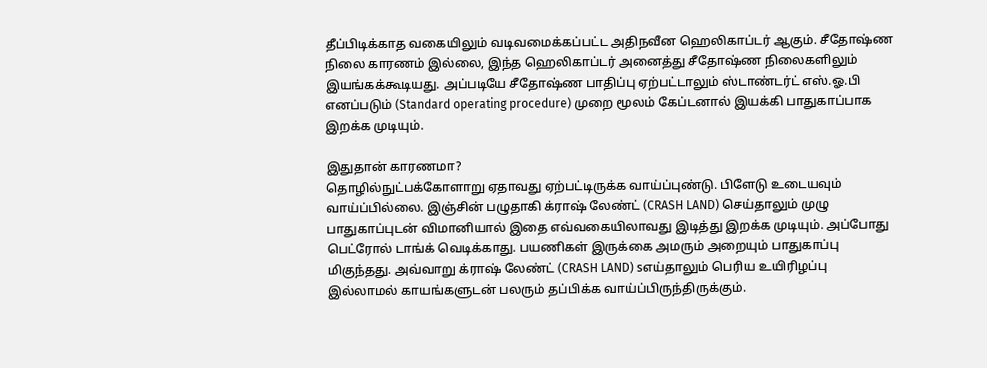தீப்பிடிக்காத வகையிலும் வடிவமைக்கப்பட்ட அதிநவீன ஹெலிகாப்டர் ஆகும். சீதோஷ்ண நிலை காரணம் இல்லை, இந்த ஹெலிகாப்டர் அனைத்து சீதோஷ்ண நிலைகளிலும் இயங்கக்கூடியது. அப்படியே சீதோஷ்ண பாதிப்பு ஏற்பட்டாலும் ஸ்டாண்டர்ட் எஸ்.ஓ.பி எனப்படும் (Standard operating procedure) முறை மூலம் கேப்டனால் இயக்கி பாதுகாப்பாக இறக்க முடியும்.

இதுதான் காரணமா?
தொழில்நுட்பக்கோளாறு ஏதாவது ஏற்பட்டிருக்க வாய்ப்புண்டு. பிளேடு உடையவும் வாய்ப்பில்லை. இஞ்சின் பழுதாகி க்ராஷ் லேண்ட் (CRASH LAND) செய்தாலும் முழு பாதுகாப்புடன் விமானியால் இதை எவ்வகையிலாவது இடித்து இறக்க முடியும். அப்போது பெட்ரோல் டாங்க் வெடிக்காது. பயணிகள் இருக்கை அமரும் அறையும் பாதுகாப்பு மிகுந்தது. அவ்வாறு க்ராஷ் லேண்ட் (CRASH LAND) sஎய்தாலும் பெரிய உயிரிழப்பு இல்லாமல் காயங்களுடன் பலரும் தப்பிக்க வாய்ப்பிருந்திருக்கும்.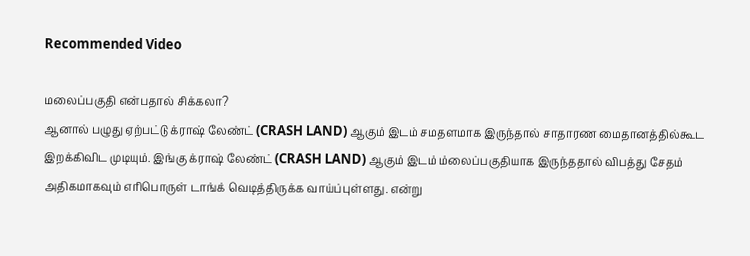Recommended Video

மலைப்பகுதி என்பதால் சிக்கலா?
ஆனால் பழுது ஏற்பட்டு க்ராஷ் லேண்ட் (CRASH LAND) ஆகும் இடம் சமதளமாக இருந்தால் சாதாரண மைதானத்தில்கூட இறக்கிவிட முடியும். இங்கு க்ராஷ் லேண்ட் (CRASH LAND) ஆகும் இடம் ம்லைப்பகுதியாக இருந்ததால் விபத்து சேதம் அதிகமாகவும் எரிபொருள் டாங்க் வெடித்திருக்க வாய்ப்புள்ளது. என்று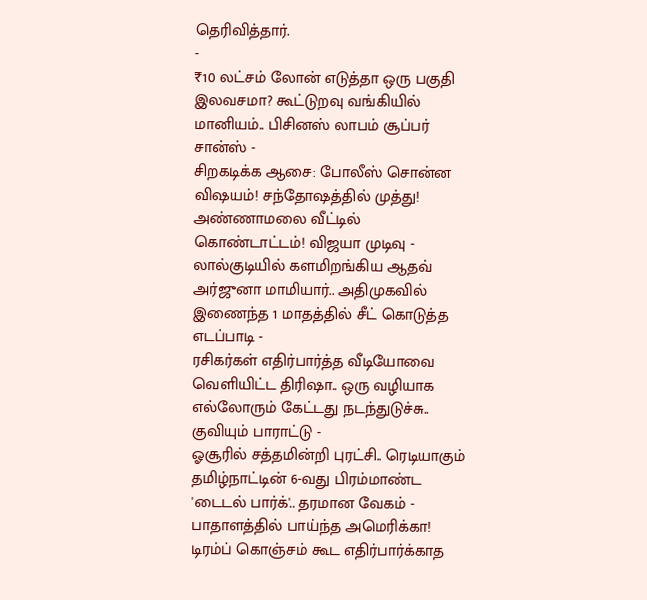தெரிவித்தார்.
-
₹10 லட்சம் லோன் எடுத்தா ஒரு பகுதி இலவசமா? கூட்டுறவு வங்கியில் மானியம்.. பிசினஸ் லாபம் சூப்பர் சான்ஸ் -
சிறகடிக்க ஆசை: போலீஸ் சொன்ன விஷயம்! சந்தோஷத்தில் முத்து! அண்ணாமலை வீட்டில் கொண்டாட்டம்! விஜயா முடிவு -
லால்குடியில் களமிறங்கிய ஆதவ் அர்ஜுனா மாமியார்.. அதிமுகவில் இணைந்த 1 மாதத்தில் சீட் கொடுத்த எடப்பாடி -
ரசிகர்கள் எதிர்பார்த்த வீடியோவை வெளியிட்ட திரிஷா.. ஒரு வழியாக எல்லோரும் கேட்டது நடந்துடுச்சு.. குவியும் பாராட்டு -
ஓசூரில் சத்தமின்றி புரட்சி.. ரெடியாகும் தமிழ்நாட்டின் 6-வது பிரம்மாண்ட 'டைடல் பார்க்'.. தரமான வேகம் -
பாதாளத்தில் பாய்ந்த அமெரிக்கா! டிரம்ப் கொஞ்சம் கூட எதிர்பார்க்காத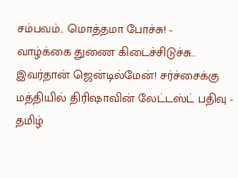சம்பவம்.. மொத்தமா போச்சு! -
வாழ்க்கை துணை கிடைச்சிடுச்சு.. இவர்தான் ஜென்டில்மேன்! சர்ச்சைக்கு மத்தியில் திரிஷாவின் லேட்டஸ்ட் பதிவு -
தமிழ்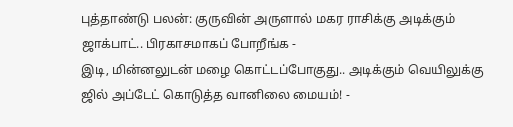புத்தாண்டு பலன்: குருவின் அருளால் மகர ராசிக்கு அடிக்கும் ஜாக்பாட்.. பிரகாசமாகப் போறீங்க -
இடி, மின்னலுடன் மழை கொட்டப்போகுது.. அடிக்கும் வெயிலுக்கு ஜில் அப்டேட் கொடுத்த வானிலை மையம்! -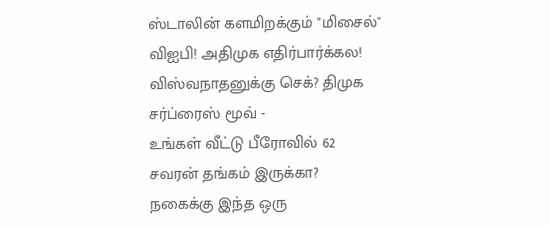ஸ்டாலின் களமிறக்கும் "மிசைல்" விஐபி! அதிமுக எதிர்பார்க்கல! விஸ்வநாதனுக்கு செக்? திமுக சர்ப்ரைஸ் மூவ் -
உங்கள் வீட்டு பீரோவில் 62 சவரன் தங்கம் இருக்கா? நகைக்கு இந்த ஒரு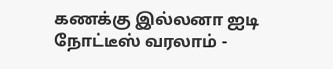கணக்கு இல்லனா ஐடி நோட்டீஸ் வரலாம் -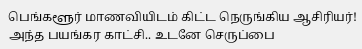பெங்களூர் மாணவியிடம் கிட்ட நெருங்கிய ஆசிரியர்! அந்த பயங்கர காட்சி.. உடனே செருப்பை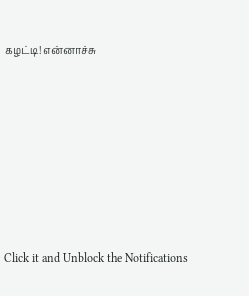கழட்டி! என்னாச்சு












Click it and Unblock the Notifications